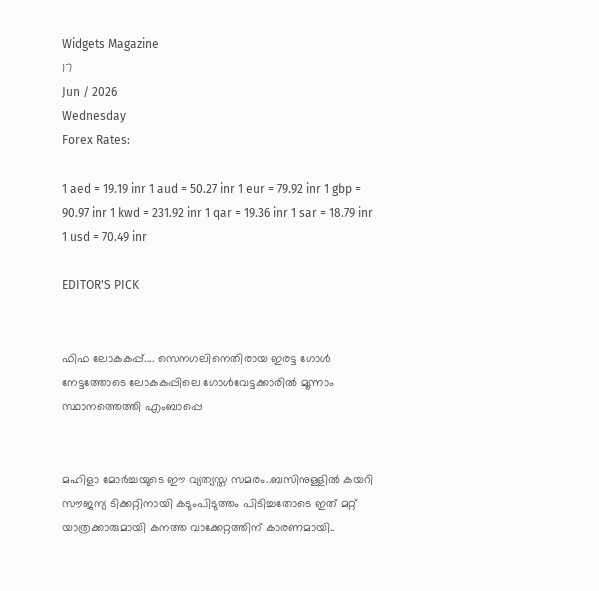Widgets Magazine
17
Jun / 2026
Wednesday
Forex Rates:

1 aed = 19.19 inr 1 aud = 50.27 inr 1 eur = 79.92 inr 1 gbp = 90.97 inr 1 kwd = 231.92 inr 1 qar = 19.36 inr 1 sar = 18.79 inr 1 usd = 70.49 inr

EDITOR'S PICK


ഫിഫ ലോകകപ്പ്.... സെനഗലിനെതിരായ ഇരട്ട ഗോൾ നേട്ടത്തോടെ ലോകകപ്പിലെ ഗോൾവേട്ടക്കാരിൽ മൂന്നാം സ്ഥാനത്തെത്തി എംബാപ്പെ


മഹിളാ മോര്‍ച്ചയുടെ ഈ വ്യത്യസ്ത സമരം..ബസിനുള്ളില്‍ കയറി സൗജന്യ ടിക്കറ്റിനായി കടുംപിടുത്തം പിടിച്ചതോടെ ഇത് മറ്റ് യാത്രക്കാരുമായി കനത്ത വാക്കേറ്റത്തിന് കാരണമായി..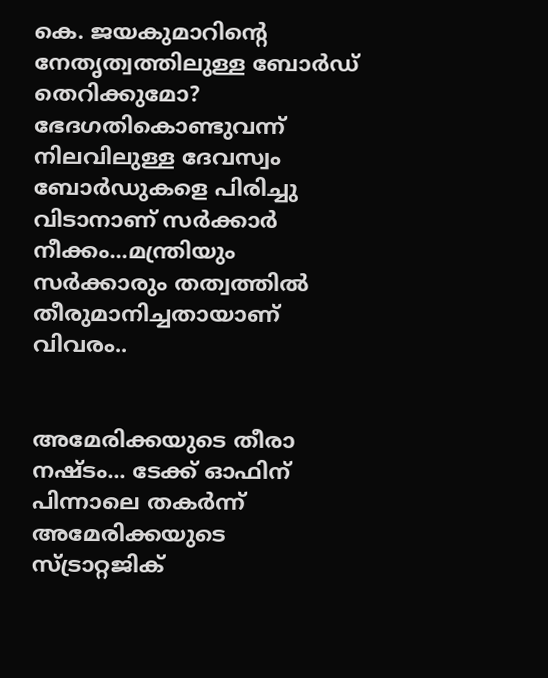കെ. ജയകുമാറിന്റെ നേതൃത്വത്തിലുള്ള ബോർഡ് തെറിക്കുമോ? ഭേദഗതികൊണ്ടുവന്ന് നിലവിലുള്ള ദേവസ്വം ബോർഡുകളെ പിരിച്ചു വിടാനാണ് സർക്കാർ നീക്കം...മന്ത്രിയും സർക്കാരും തത്വത്തിൽ തീരുമാനിച്ചതായാണ് വിവരം..


അമേരിക്കയുടെ തീരാ നഷ്ടം... ടേക്ക് ഓഫിന് പിന്നാലെ തകർന്ന് അമേരിക്കയുടെ സ്ട്രാറ്റജിക്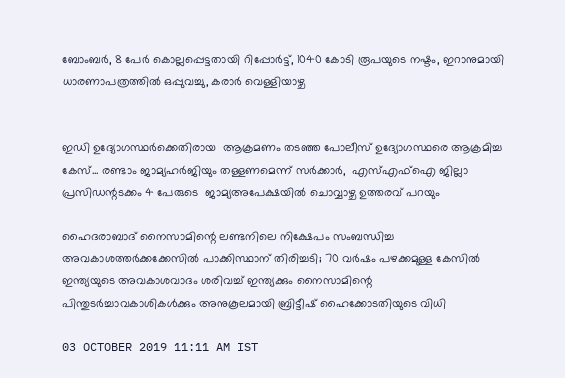ബോംബർ, 8 പേർ കൊല്ലപ്പെട്ടതായി റിപ്പോർട്ട്, 1040 കോടി രൂപയുടെ നഷ്ടം, ഇറാനുമായി ധാരണാപത്രത്തിൽ ഒപ്പുവച്ചു, കരാർ വെള്ളിയാഴ്ച


ഇഡി ഉദ്യോഗസ്ഥർക്കെതിരായ  ആക്രമണം തടഞ്ഞ പോലീസ് ഉദ്യോഗസ്ഥരെ ആക്രമിച്ച  കേസ്... രണ്ടാം ജാമ്യഹർജിയും തള്ളണമെന്ന് സർക്കാർ,  എസ്എഫ്ഐ ജില്ലാ പ്രസിഡന്റടക്കം 4 പേരുടെ  ജാമ‍്യഅപേക്ഷയിൽ ചൊവ്വാഴ്ച ഉത്തരവ് പറയും

ഹൈദരാബാദ് നൈസാമിന്റെ ലണ്ടനിലെ നിക്ഷേപം സംബന്ധിച്ച അവകാശത്തർക്കക്കേസിൽ പാക്കിസ്ഥാന് തിരിച്ചടി; 70 വര്‍ഷം പഴക്കമുള്ള കേസില്‍ ഇന്ത്യയുടെ അവകാശവാദം ശരിവച്ച് ഇന്ത്യക്കും നൈസാമിന്റെ പിന്തുടര്‍ച്ചാവകാശികള്‍ക്കും അനുകൂലമായി ബ്രിട്ടീഷ് ഹൈക്കോടതിയുടെ വിധി

03 OCTOBER 2019 11:11 AM IST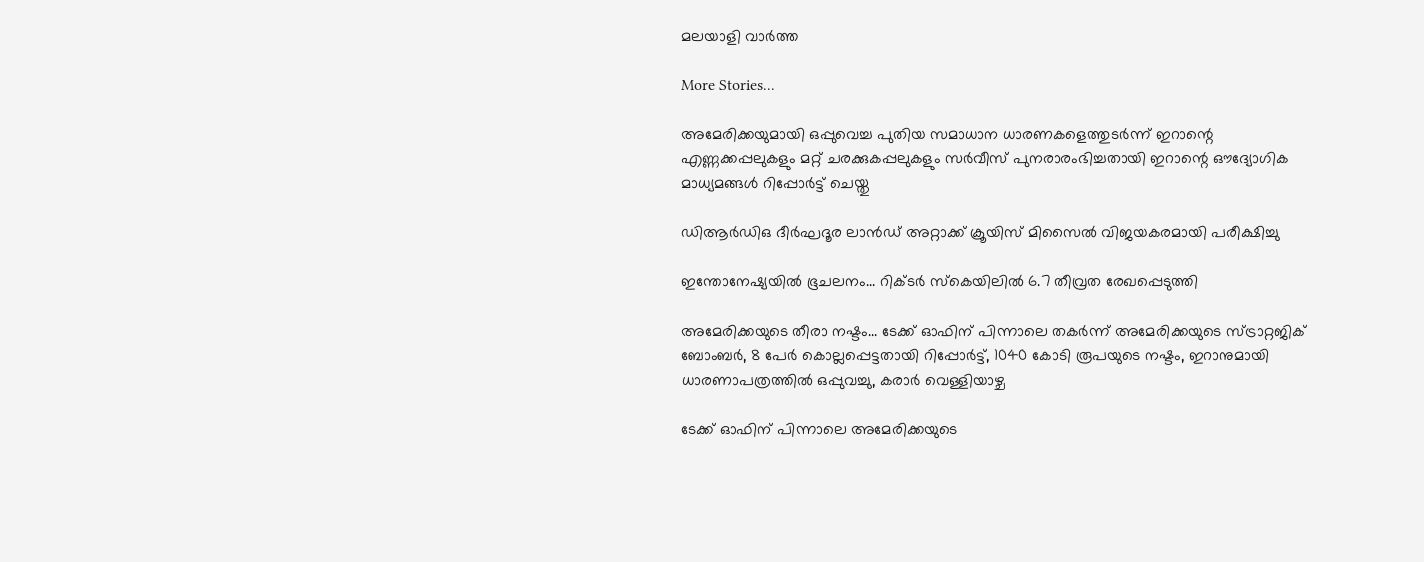മലയാളി വാര്‍ത്ത

More Stories...

അമേരിക്കയുമായി ഒപ്പുവെച്ച പുതിയ സമാധാന ധാരണകളെത്തുടർന്ന് ഇറാന്റെ എണ്ണക്കപ്പലുകളും മറ്റ് ചരക്കുകപ്പലുകളും സർവീസ് പുനരാരംഭിച്ചതായി ഇറാന്റെ ഔദ്യോഗിക മാധ്യമങ്ങൾ റിപ്പോർട്ട് ചെയ്തു

ഡിആര്‍ഡിഒ ദീര്‍ഘദൂര ലാന്‍ഡ് അറ്റാക്ക് ക്രൂയിസ് മിസൈല്‍ വിജയകരമായി പരീക്ഷിച്ചു

ഇന്തോനേഷ്യയിൽ ഭൂചലനം... റിക്ടർ സ്കെയിലിൽ 6.7 തീവ്രത രേഖപ്പെടുത്തി

അമേരിക്കയുടെ തീരാ നഷ്ടം... ടേക്ക് ഓഫിന് പിന്നാലെ തകർന്ന് അമേരിക്കയുടെ സ്ട്രാറ്റജിക് ബോംബർ, 8 പേർ കൊല്ലപ്പെട്ടതായി റിപ്പോർട്ട്, 1040 കോടി രൂപയുടെ നഷ്ടം, ഇറാനുമായി ധാരണാപത്രത്തിൽ ഒപ്പുവച്ചു, കരാർ വെള്ളിയാഴ്ച

ടേക്ക് ഓഫിന് പിന്നാലെ അമേരിക്കയുടെ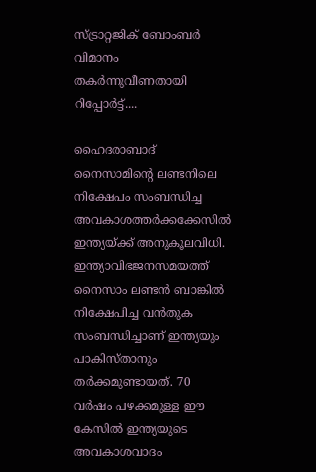സ്ട്രാറ്റജിക് ബോംബർ വിമാനം തകർന്നുവീണതായി റിപ്പോർട്ട്....

ഹൈദരാബാദ് നൈസാമിന്റെ ലണ്ടനിലെ നിക്ഷേപം സംബന്ധിച്ച അവകാശത്തർക്കക്കേസിൽ ഇന്ത്യയ്ക്ക് അനുകൂലവിധി. ഇന്ത്യാവിഭജനസമയത്ത് നൈസാം ലണ്ടൻ ബാങ്കിൽ നിക്ഷേപിച്ച വൻതുക സംബന്ധിച്ചാണ് ഇന്ത്യയും പാകിസ്താനും തർക്കമുണ്ടായത്. 70 വര്‍ഷം പഴക്കമുള്ള ഈ കേസില്‍ ഇന്ത്യയുടെ അവകാശവാദം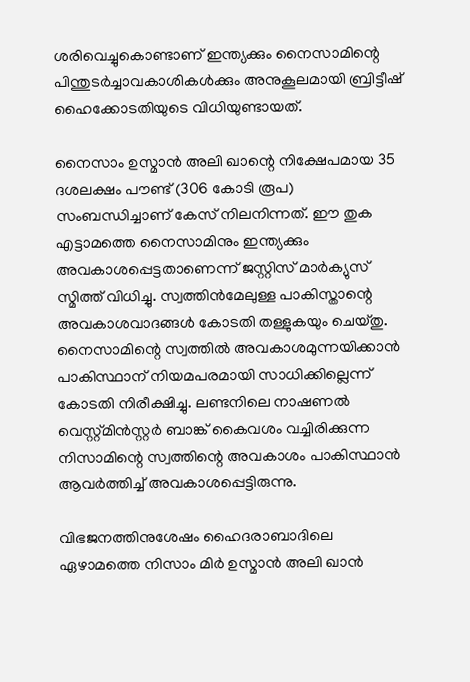ശരിവെച്ചുകൊണ്ടാണ് ഇന്ത്യക്കും നൈസാമിന്റെ പിന്തുടര്‍ച്ചാവകാശികള്‍ക്കും അനുകൂലമായി ബ്രിട്ടീഷ് ഹൈക്കോടതിയുടെ വിധിയുണ്ടായത്.

നൈസാം ഉസ്മാന്‍ അലി ഖാന്റെ നിക്ഷേപമായ 35 ദശലക്ഷം പൗണ്ട് (306 കോടി രൂപ) സംബന്ധിച്ചാണ് കേസ് നിലനിന്നത്. ഈ തുക എട്ടാമത്തെ നൈസാമിനും ഇന്ത്യക്കും അവകാശപ്പെട്ടതാണെന്ന് ജസ്റ്റിസ് മാര്‍ക്യുസ് സ്മിത്ത് വിധിച്ചു. സ്വത്തിന്‍മേലുള്ള പാകിസ്താന്റെ അവകാശവാദങ്ങള്‍ കോടതി തള്ളുകയും ചെയ്തു. നൈസാമിന്റെ സ്വത്തില്‍ അവകാശമുന്നയിക്കാന്‍ പാകിസ്ഥാന് നിയമപരമായി സാധിക്കില്ലെന്ന് കോടതി നിരീക്ഷിച്ചു. ലണ്ടനിലെ നാഷണല്‍ വെസ്റ്റ്മിന്‍സ്റ്റര്‍ ബാങ്ക് കൈവശം വച്ചിരിക്കുന്ന നിസാമിന്റെ സ്വത്തിന്റെ അവകാശം പാകിസ്ഥാന്‍ ആവര്‍ത്തിച്ച്‌ അവകാശപ്പെട്ടിരുന്നു.

വിഭജനത്തിനുശേഷം ഹൈദരാബാദിലെ ഏഴാമത്തെ നിസാം മിര്‍ ഉസ്മാന്‍ അലി ഖാന്‍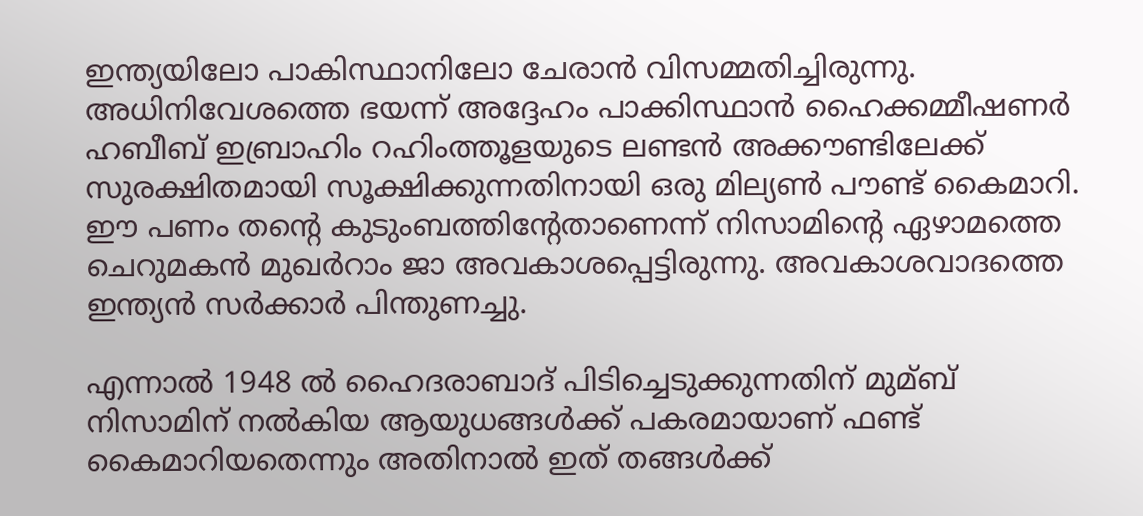ഇന്ത്യയിലോ പാകിസ്ഥാനിലോ ചേരാന്‍ വിസമ്മതിച്ചിരുന്നു. അധിനിവേശത്തെ ഭയന്ന് അദ്ദേഹം പാക്കിസ്ഥാന്‍ ഹൈക്കമ്മീഷണര്‍ ഹബീബ് ഇബ്രാഹിം റഹിംത്തൂളയുടെ ലണ്ടന്‍ അക്കൗണ്ടിലേക്ക് സുരക്ഷിതമായി സൂക്ഷിക്കുന്നതിനായി ഒരു മില്യണ്‍ പൗണ്ട് കൈമാറി. ഈ പണം തന്റെ കുടുംബത്തിന്റേതാണെന്ന് നിസാമിന്റെ ഏഴാമത്തെ ചെറുമകന്‍ മുഖര്‍റാം ജാ അവകാശപ്പെട്ടിരുന്നു. അവകാശവാദത്തെ ഇന്ത്യന്‍ സര്‍ക്കാര്‍ പിന്തുണച്ചു.

എന്നാല്‍ 1948 ല്‍ ഹൈദരാബാദ് പിടിച്ചെടുക്കുന്നതിന് മുമ്ബ് നിസാമിന് നല്‍കിയ ആയുധങ്ങള്‍ക്ക് പകരമായാണ് ഫണ്ട് കൈമാറിയതെന്നും അതിനാല്‍ ഇത് തങ്ങള്‍ക്ക്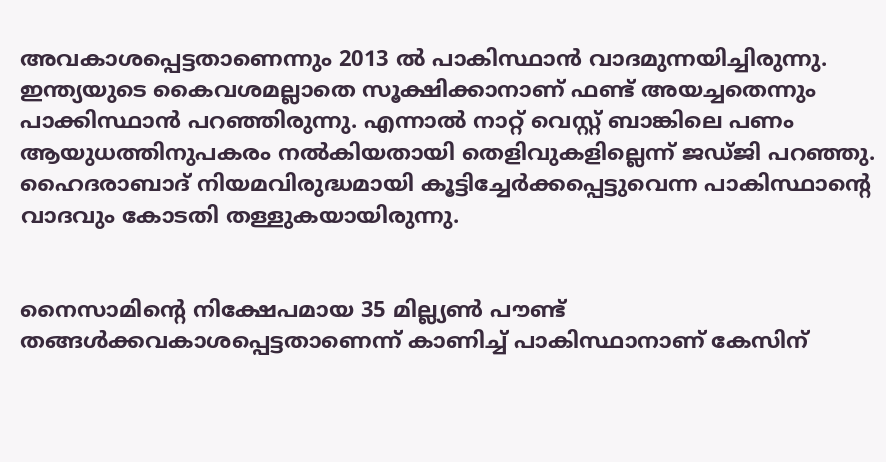അവകാശപ്പെട്ടതാണെന്നും 2013 ല്‍ പാകിസ്ഥാന്‍ വാദമുന്നയിച്ചിരുന്നു. ഇന്ത്യയുടെ കൈവശമല്ലാതെ സൂക്ഷിക്കാനാണ് ഫണ്ട് അയച്ചതെന്നും പാക്കിസ്ഥാന്‍ പറഞ്ഞിരുന്നു. എന്നാല്‍ നാറ്റ് വെസ്റ്റ് ബാങ്കിലെ പണം ആയുധത്തിനുപകരം നല്‍കിയതായി തെളിവുകളില്ലെന്ന് ജഡ്ജി പറഞ്ഞു. ഹൈദരാബാദ് നിയമവിരുദ്ധമായി കൂട്ടിച്ചേര്‍ക്കപ്പെട്ടുവെന്ന പാകിസ്ഥാന്റെ വാദവും കോടതി തള്ളുകയായിരുന്നു.


നൈസാമിന്റെ നിക്ഷേപമായ 35 മില്ല്യണ്‍ പൗണ്ട് തങ്ങള്‍ക്കവകാശപ്പെട്ടതാണെന്ന് കാണിച്ച് പാകിസ്ഥാനാണ് കേസിന്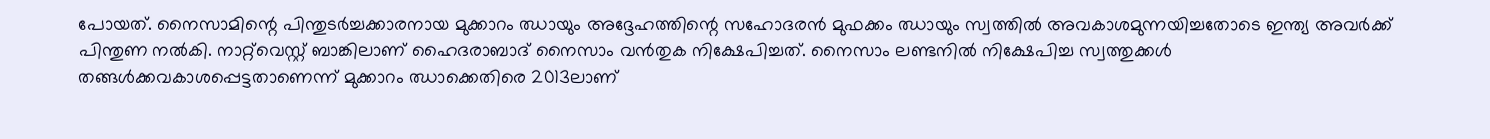പോയത്. നൈസാമിന്റെ പിന്തുടര്‍ച്ചക്കാരനായ മുക്കാറം ഝായും അദ്ദേഹത്തിന്റെ സഹോദരന്‍ മുഫക്കം ഝായും സ്വത്തില്‍ അവകാശമുന്നയിച്ചതോടെ ഇന്ത്യ അവര്‍ക്ക് പിന്തുണ നല്‍കി. നാറ്റ്‌വെസ്റ്റ് ബാങ്കിലാണ് ഹൈദരാബാദ് നൈസാം വന്‍തുക നിക്ഷേപിച്ചത്. നൈസാം ലണ്ടനില്‍ നിക്ഷേപിച്ച സ്വത്തുക്കള്‍ തങ്ങള്‍ക്കവകാശപ്പെട്ടതാണെന്ന് മുക്കാറം ഝാക്കെതിരെ 2013ലാണ്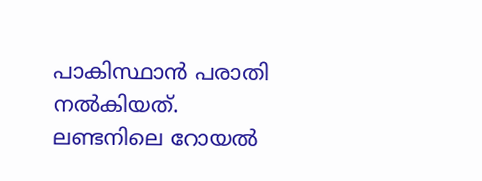പാകിസ്ഥാന്‍ പരാതി നല്‍കിയത്. ലണ്ടനിലെ റോയല്‍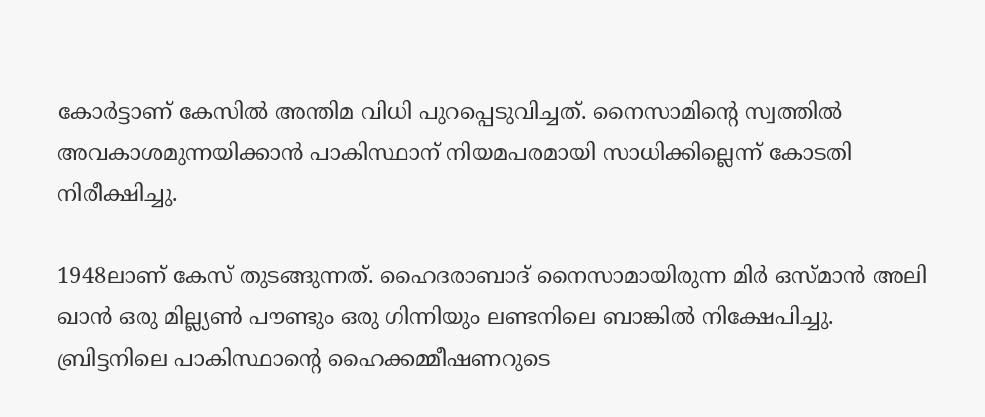കോര്‍ട്ടാണ് കേസില്‍ അന്തിമ വിധി പുറപ്പെടുവിച്ചത്. നൈസാമിന്റെ സ്വത്തില്‍ അവകാശമുന്നയിക്കാന്‍ പാകിസ്ഥാന് നിയമപരമായി സാധിക്കില്ലെന്ന് കോടതി നിരീക്ഷിച്ചു.

1948ലാണ് കേസ് തുടങ്ങുന്നത്. ഹൈദരാബാദ് നൈസാമായിരുന്ന മിര്‍ ഒസ്മാന്‍ അലി ഖാന്‍ ഒരു മില്ല്യണ്‍ പൗണ്ടും ഒരു ഗിന്നിയും ലണ്ടനിലെ ബാങ്കില്‍ നിക്ഷേപിച്ചു. ബ്രിട്ടനിലെ പാകിസ്ഥാന്റെ ഹൈക്കമ്മീഷണറുടെ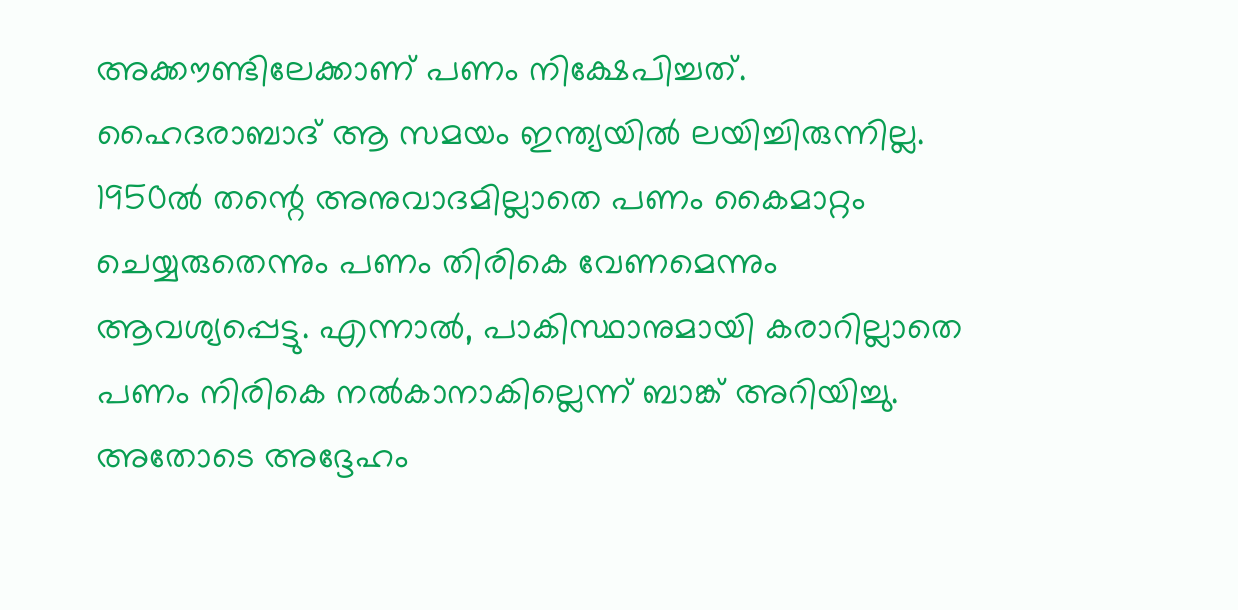അക്കൗണ്ടിലേക്കാണ് പണം നിക്ഷേപിച്ചത്. ഹൈദരാബാദ് ആ സമയം ഇന്ത്യയില്‍ ലയിച്ചിരുന്നില്ല.  1950ല്‍ തന്റെ അനുവാദമില്ലാതെ പണം കൈമാറ്റം ചെയ്യരുതെന്നും പണം തിരികെ വേണമെന്നും ആവശ്യപ്പെട്ടു. എന്നാല്‍, പാകിസ്ഥാനുമായി കരാറില്ലാതെ പണം നിരികെ നല്‍കാനാകില്ലെന്ന് ബാങ്ക് അറിയിച്ചു. അതോടെ അദ്ദേഹം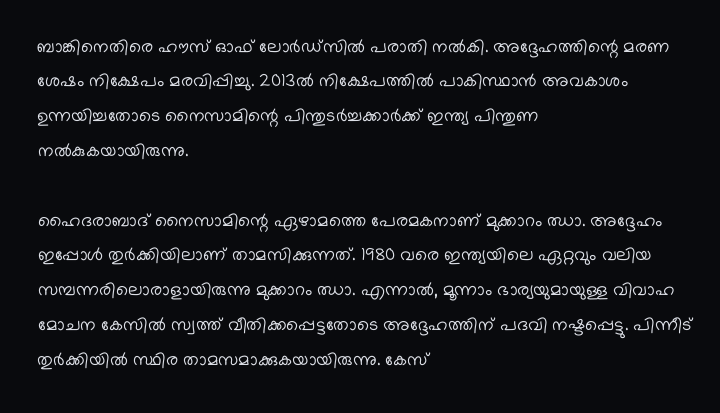ബാങ്കിനെതിരെ ഹൗസ് ഓഫ് ലോര്‍ഡ്‌സില്‍ പരാതി നല്‍കി. അദ്ദേഹത്തിന്റെ മരണ ശേഷം നിക്ഷേപം മരവിപ്പിച്ചു. 2013ല്‍ നിക്ഷേപത്തില്‍ പാകിസ്ഥാന്‍ അവകാശം ഉന്നയിച്ചതോടെ നൈസാമിന്റെ പിന്തുടര്‍ച്ചക്കാര്‍ക്ക് ഇന്ത്യ പിന്തുണ നല്‍കുകയായിരുന്നു.

ഹൈദരാബാദ് നൈസാമിന്റെ ഏഴാമത്തെ പേരമകനാണ് മുക്കാറം ഝാ. അദ്ദേഹം ഇപ്പോള്‍ തുര്‍ക്കിയിലാണ് താമസിക്കുന്നത്. 1980 വരെ ഇന്ത്യയിലെ ഏറ്റവും വലിയ സമ്പന്നരിലൊരാളായിരുന്നു മുക്കാറം ഝാ. എന്നാല്‍, മൂന്നാം ഭാര്യയുമായുള്ള വിവാഹ മോചന കേസില്‍ സ്വത്ത് വീതിക്കപ്പെട്ടതോടെ അദ്ദേഹത്തിന് പദവി നഷ്ടപ്പെട്ടു. പിന്നീട് തുര്‍ക്കിയില്‍ സ്ഥിര താമസമാക്കുകയായിരുന്നു. കേസ്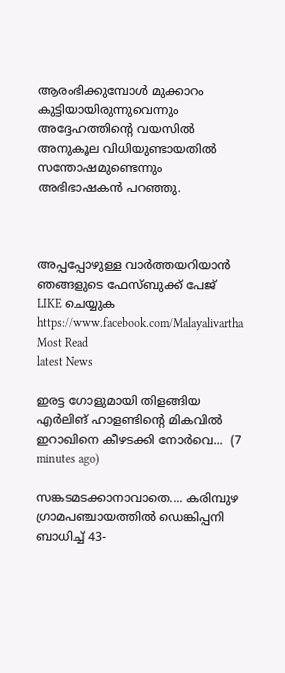ആരംഭിക്കുമ്പോള്‍ മുക്കാറം കുട്ടിയായിരുന്നുവെന്നും അദ്ദേഹത്തിന്റെ വയസില്‍ അനുകൂല വിധിയുണ്ടായതില്‍ സന്തോഷമുണ്ടെന്നും അഭിഭാഷകന്‍ പറഞ്ഞു.



അപ്പപ്പോഴുള്ള വാര്‍ത്തയറിയാന്‍ ഞങ്ങളുടെ ഫേസ്‌ബുക്ക്‌ പേജ് LIKE ചെയ്യുക
https://www.facebook.com/Malayalivartha
Most Read
latest News

ഇരട്ട ഗോളുമായി തിളങ്ങിയ എർലിങ് ഹാളണ്ടിന്റെ മികവിൽ ഇറാഖിനെ കീഴടക്കി നോർവെ...  (7 minutes ago)

സങ്കടമടക്കാനാവാതെ.... കരിമ്പുഴ ഗ്രാമപഞ്ചായത്തിൽ ഡെങ്കിപ്പനി ബാധിച്ച് 43-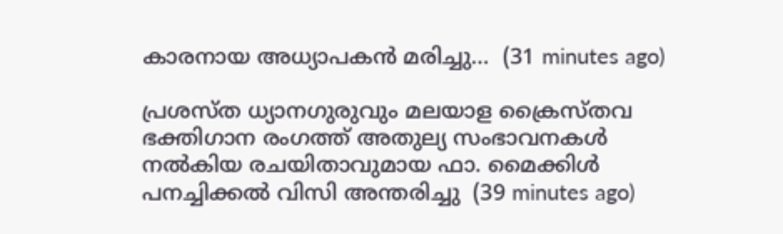കാരനായ അധ്യാപകൻ മരിച്ചു...  (31 minutes ago)

പ്രശസ്ത ധ്യാനഗുരുവും മലയാള ക്രൈസ്തവ ഭക്തിഗാന രംഗത്ത് അതുല്യ സംഭാവനകൾ നൽകിയ രചയിതാവുമായ ഫാ. മൈക്കിൾ പനച്ചിക്കൽ വിസി അന്തരിച്ചു  (39 minutes ago)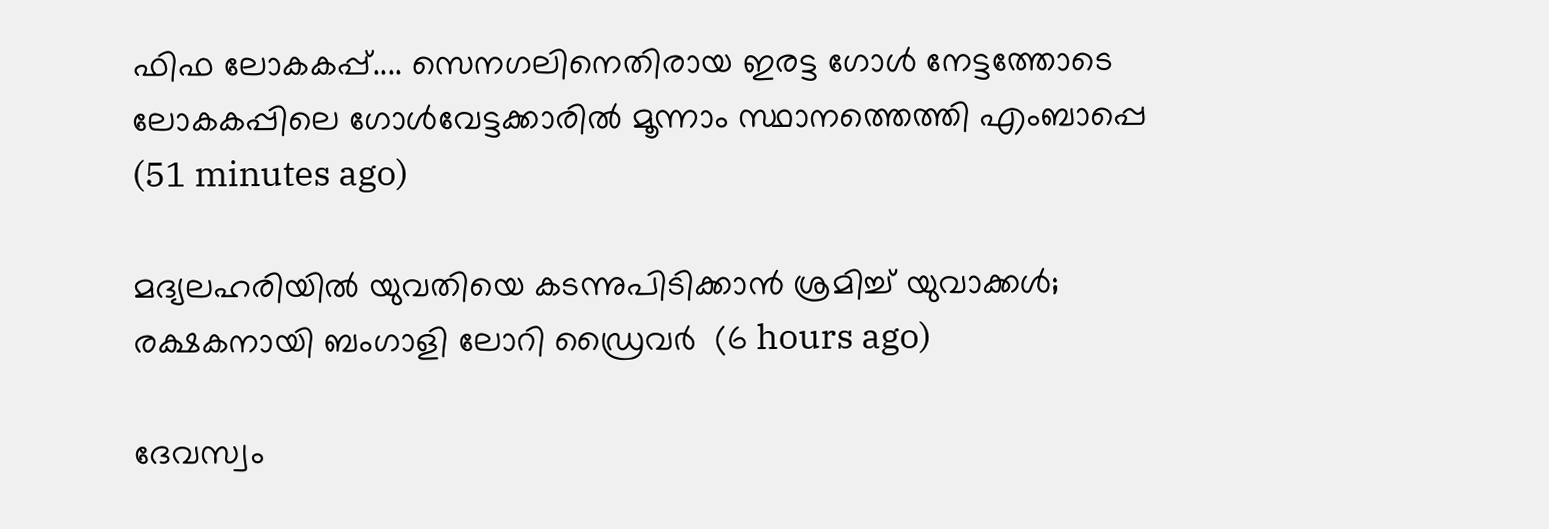ഫിഫ ലോകകപ്പ്.... സെനഗലിനെതിരായ ഇരട്ട ഗോൾ നേട്ടത്തോടെ ലോകകപ്പിലെ ഗോൾവേട്ടക്കാരിൽ മൂന്നാം സ്ഥാനത്തെത്തി എംബാപ്പെ  (51 minutes ago)

മദ്യലഹരിയില്‍ യുവതിയെ കടന്നുപിടിക്കാന്‍ ശ്രമിച്ച് യുവാക്കള്‍; രക്ഷകനായി ബംഗാളി ലോറി ഡ്രൈവര്‍  (6 hours ago)

ദേവസ്വം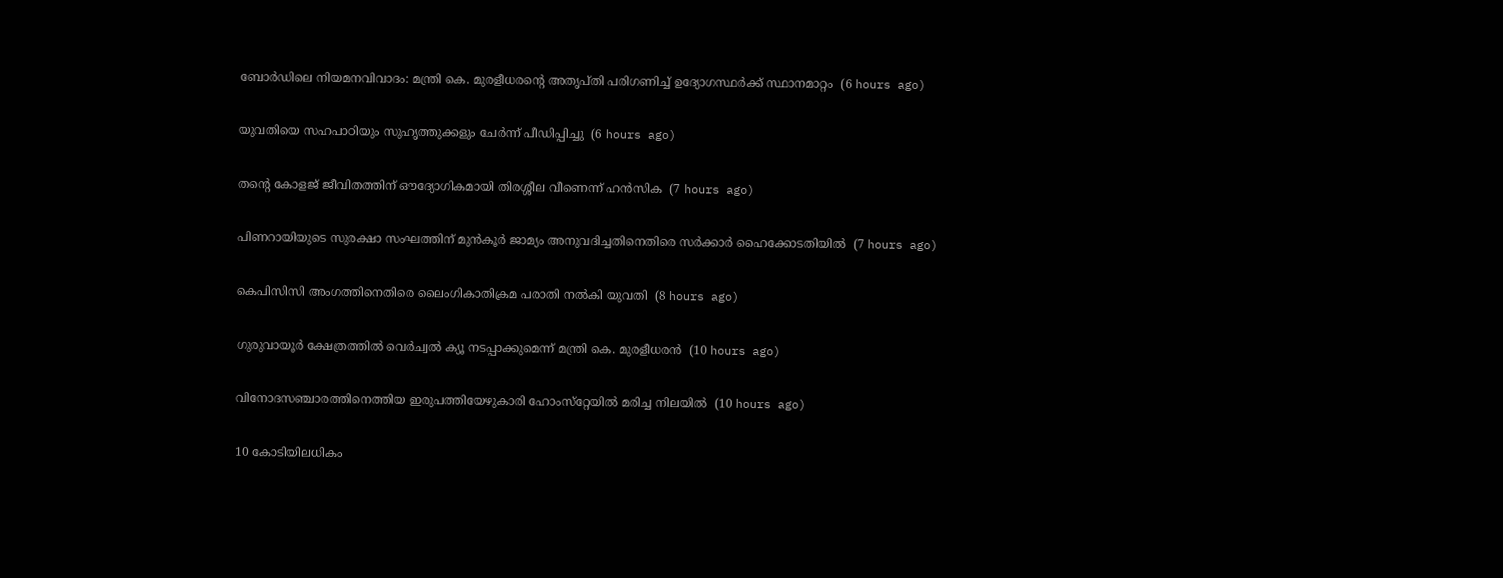ബോര്‍ഡിലെ നിയമനവിവാദം: മന്ത്രി കെ. മുരളീധരന്റെ അതൃപ്തി പരിഗണിച്ച് ഉദ്യോഗസ്ഥര്‍ക്ക് സ്ഥാനമാറ്റം  (6 hours ago)

യുവതിയെ സഹപാഠിയും സുഹൃത്തുക്കളും ചേര്‍ന്ന് പീഡിപ്പിച്ചു  (6 hours ago)

തന്റെ കോളജ് ജീവിതത്തിന് ഔദ്യോഗികമായി തിരശ്ശീല വീണെന്ന് ഹന്‍സിക  (7 hours ago)

പിണറായിയുടെ സുരക്ഷാ സംഘത്തിന് മുന്‍കൂര്‍ ജാമ്യം അനുവദിച്ചതിനെതിരെ സര്‍ക്കാര്‍ ഹൈക്കോടതിയില്‍  (7 hours ago)

കെപിസിസി അംഗത്തിനെതിരെ ലൈംഗികാതിക്രമ പരാതി നല്‍കി യുവതി  (8 hours ago)

ഗുരുവായൂര്‍ ക്ഷേത്രത്തില്‍ വെര്‍ച്വല്‍ ക്യൂ നടപ്പാക്കുമെന്ന് മന്ത്രി കെ. മുരളീധരന്‍  (10 hours ago)

വിനോദസഞ്ചാരത്തിനെത്തിയ ഇരുപത്തിയേഴുകാരി ഹോംസ്‌റ്റേയില്‍ മരിച്ച നിലയില്‍  (10 hours ago)

10 കോടിയിലധികം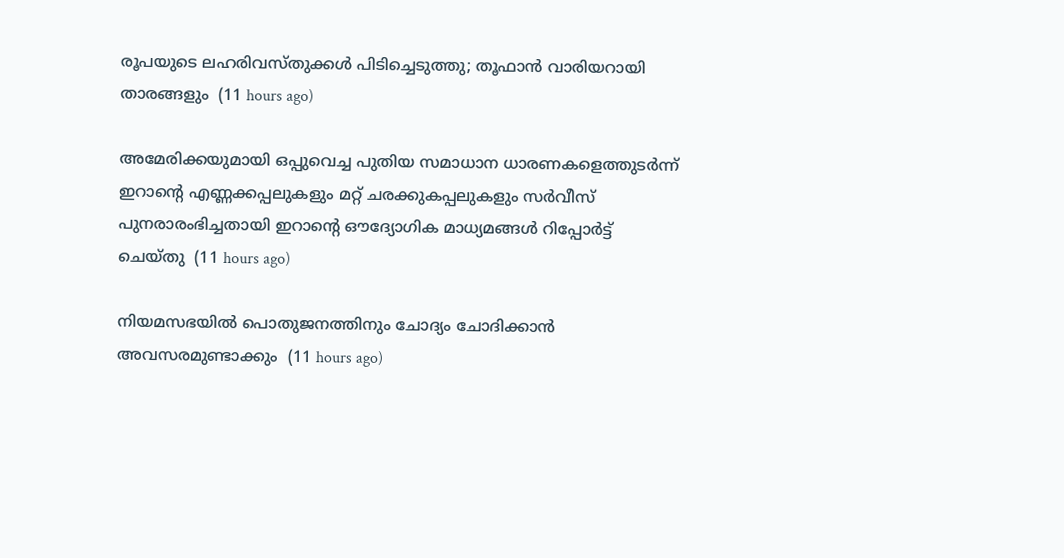രൂപയുടെ ലഹരിവസ്തുക്കള്‍ പിടിച്ചെടുത്തു; തൂഫാന്‍ വാരിയറായി താരങ്ങളും  (11 hours ago)

അമേരിക്കയുമായി ഒപ്പുവെച്ച പുതിയ സമാധാന ധാരണകളെത്തുടർന്ന് ഇറാന്റെ എണ്ണക്കപ്പലുകളും മറ്റ് ചരക്കുകപ്പലുകളും സർവീസ് പുനരാരംഭിച്ചതായി ഇറാന്റെ ഔദ്യോഗിക മാധ്യമങ്ങൾ റിപ്പോർട്ട് ചെയ്തു  (11 hours ago)

നിയമസഭയില്‍ പൊതുജനത്തിനും ചോദ്യം ചോദിക്കാന്‍ അവസരമുണ്ടാക്കും  (11 hours ago)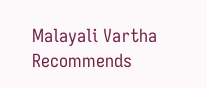Malayali Vartha Recommends